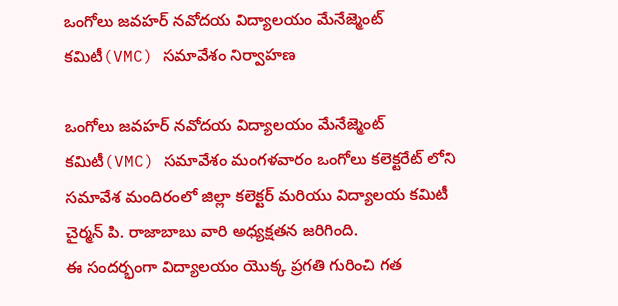ఒంగోలు జవహర్ నవోదయ విద్యాలయం మేనేజ్మెంట్ కమిటీ(VMC) సమావేశం నిర్వాహణ

ఒంగోలు జవహర్ నవోదయ విద్యాలయం మేనేజ్మెంట్ కమిటీ(VMC) సమావేశం మంగళవారం ఒంగోలు కలెక్టరేట్ లోని సమావేశ మందిరంలో జిల్లా కలెక్టర్ మరియు విద్యాలయ కమిటీ చైర్మన్ పి. రాజాబాబు వారి అధ్యక్షతన జరిగింది.
ఈ సందర్భంగా విద్యాలయం యొక్క ప్రగతి గురించి గత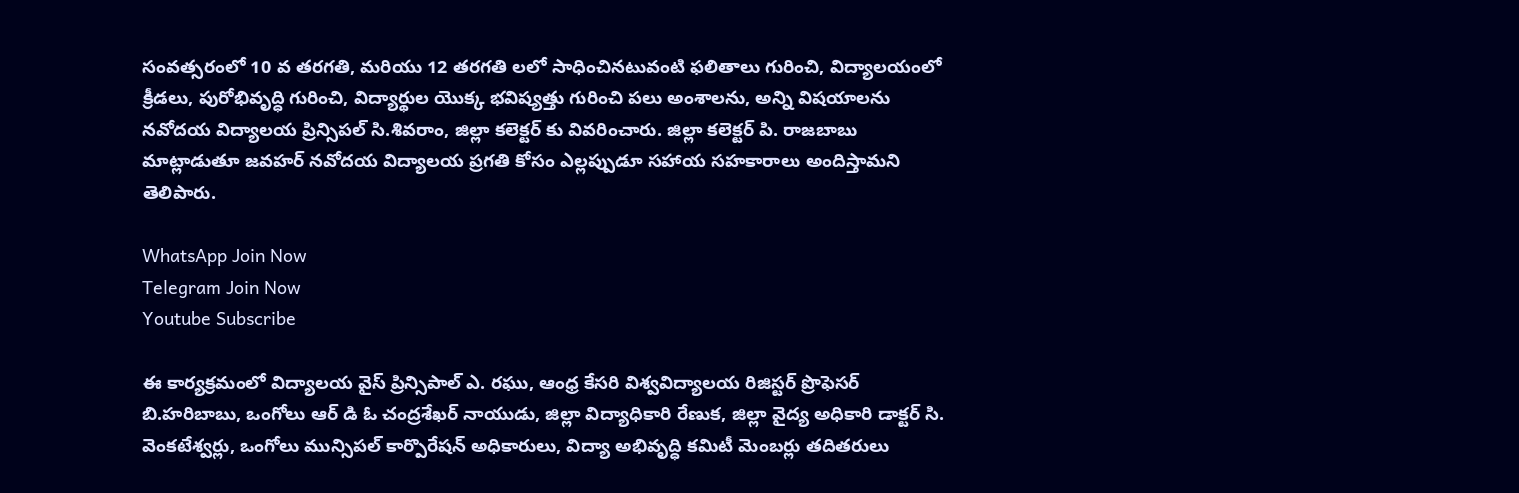సంవత్సరంలో 10 వ తరగతి, మరియు 12 తరగతి లలో సాధించినటువంటి ఫలితాలు గురించి, విద్యాలయంలో క్రీడలు, పురోభివృద్ధి గురించి, విద్యార్థుల యొక్క భవిష్యత్తు గురించి పలు అంశాలను, అన్ని విషయాలను నవోదయ విద్యాలయ ప్రిన్సిపల్ సి.శివరాం, జిల్లా కలెక్టర్ కు వివరించారు. జిల్లా కలెక్టర్ పి. రాజబాబు మాట్లాడుతూ జవహర్ నవోదయ విద్యాలయ ప్రగతి కోసం ఎల్లప్పుడూ సహాయ సహకారాలు అందిస్తామని తెలిపారు.

WhatsApp Join Now
Telegram Join Now
Youtube Subscribe

ఈ కార్యక్రమంలో విద్యాలయ వైస్ ప్రిన్సిపాల్ ఎ. రఘు, ఆంధ్ర కేసరి విశ్వవిద్యాలయ రిజిస్టర్ ప్రొఫెసర్ బి.హరిబాబు, ఒంగోలు ఆర్ డి ఓ చంద్రశేఖర్ నాయుడు, జిల్లా విద్యాధికారి రేణుక, జిల్లా వైద్య అధికారి డాక్టర్ సి. వెంకటేశ్వర్లు, ఒంగోలు మున్సిపల్ కార్పొరేషన్ అధికారులు, విద్యా అభివృద్ధి కమిటీ మెంబర్లు తదితరులు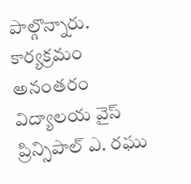పాల్గొన్నారు. కార్యక్రమం అనంతరం విద్యాలయ వైస్ ప్రిన్సిపాల్ ఎ. రఘు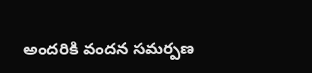అందరికి వందన సమర్పణ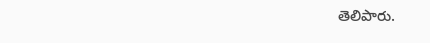తెలిపారు.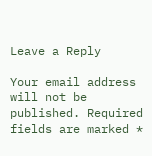Leave a Reply

Your email address will not be published. Required fields are marked *